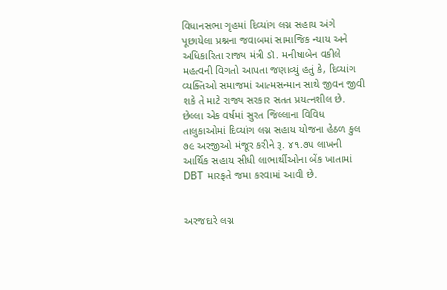વિધાનસભા ગૃહમાં દિવ્યાંગ લગ્ન સહાય અંગે પૂછાયેલા પ્રશ્નના જવાબમાં સામાજિક ન્યાય અને અધિકારિતા રાજ્ય મંત્રી ડૉ. મનીષાબેન વકીલે મહત્વની વિગતો આપતા જણાવ્યું હતું કે, દિવ્યાંગ વ્યક્તિઓ સમાજમાં આત્મસન્માન સાથે જીવન જીવી શકે તે માટે રાજ્ય સરકાર સતત પ્રયત્નશીલ છે. છેલ્લા એક વર્ષમાં સુરત જિલ્લાના વિવિધ તાલુકાઓમાં દિવ્યાંગ લગ્ન સહાય યોજના હેઠળ કુલ ૭૯ અરજીઓ મંજૂર કરીને રૂ. ૪૧.૭૫ લાખની આર્થિક સહાય સીધી લાભાર્થીઓના બેંક ખાતામાં DBT મારફતે જમા કરવામાં આવી છે.


અરજદારે લગ્ન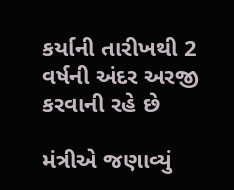કર્યાની તારીખથી 2 વર્ષની અંદર અરજી કરવાની રહે છે

મંત્રીએ જણાવ્યું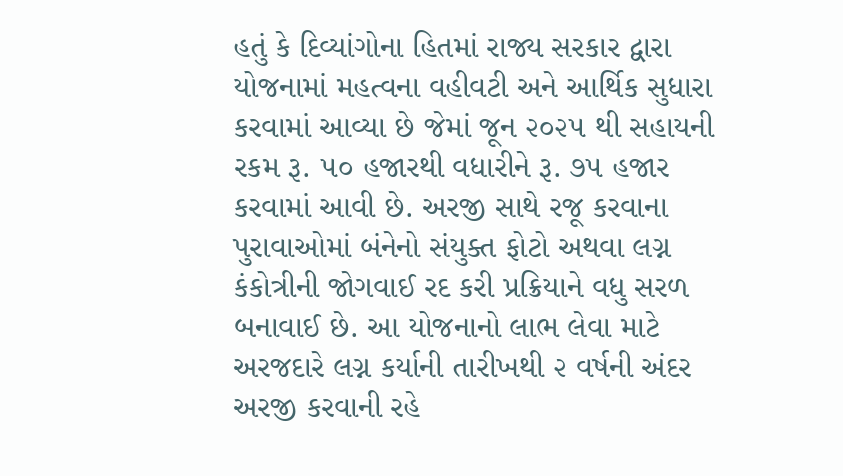હતું કે દિવ્યાંગોના હિતમાં રાજ્ય સરકાર દ્વારા યોજનામાં મહત્વના વહીવટી અને આર્થિક સુધારા કરવામાં આવ્યા છે જેમાં જૂન ૨૦૨૫ થી સહાયની રકમ રૂ. ૫૦ હજારથી વધારીને રૂ. ૭૫ હજાર કરવામાં આવી છે. અરજી સાથે રજૂ કરવાના પુરાવાઓમાં બંનેનો સંયુક્ત ફોટો અથવા લગ્ન કંકોત્રીની જોગવાઈ રદ કરી પ્રક્રિયાને વધુ સરળ બનાવાઈ છે. આ યોજનાનો લાભ લેવા માટે અરજદારે લગ્ન કર્યાની તારીખથી ૨ વર્ષની અંદર અરજી કરવાની રહે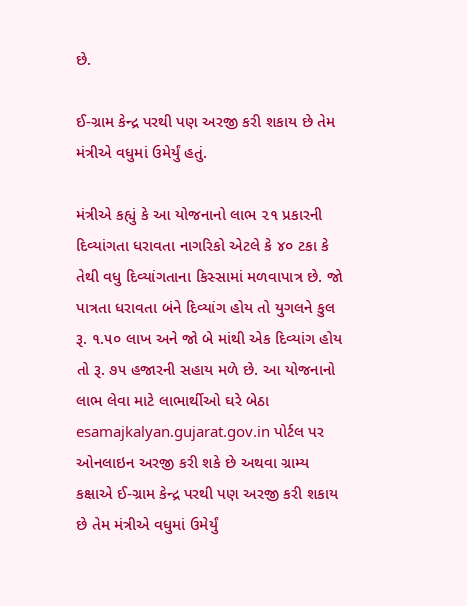છે.

ઈ-ગ્રામ કેન્દ્ર પરથી પણ અરજી કરી શકાય છે તેમ મંત્રીએ વધુમાં ઉમેર્યું હતું.

મંત્રીએ કહ્યું કે આ યોજનાનો લાભ ૨૧ પ્રકારની દિવ્યાંગતા ધરાવતા નાગરિકો એટલે કે ૪૦ ટકા કે તેથી વધુ દિવ્યાંગતાના કિસ્સામાં મળવાપાત્ર છે. જો પાત્રતા ધરાવતા બંને દિવ્યાંગ હોય તો યુગલને કુલ રૂ. ૧.૫૦ લાખ અને જો બે માંથી એક દિવ્યાંગ હોય તો રૂ. ૭૫ હજારની સહાય મળે છે. આ યોજનાનો લાભ લેવા માટે લાભાર્થીઓ ઘરે બેઠા esamajkalyan.gujarat.gov.in પોર્ટલ પર ઓનલાઇન અરજી કરી શકે છે અથવા ગ્રામ્ય કક્ષાએ ઈ-ગ્રામ કેન્દ્ર પરથી પણ અરજી કરી શકાય છે તેમ મંત્રીએ વધુમાં ઉમેર્યું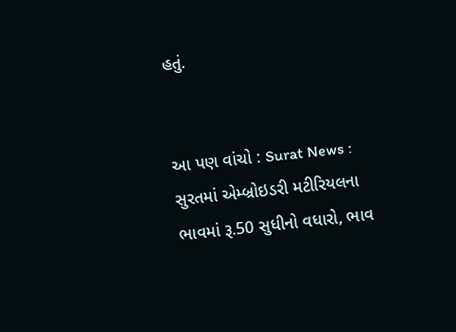હતું.


આ પણ વાંચો : Surat News : સુરતમાં એમ્બ્રોઇડરી મટીરિયલના ભાવમાં રૂ.50 સુધીનો વધારો, ભાવ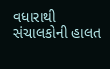વધારાથી સંચાલકોની હાલત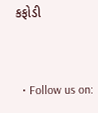કફોડી



  • Follow us on: